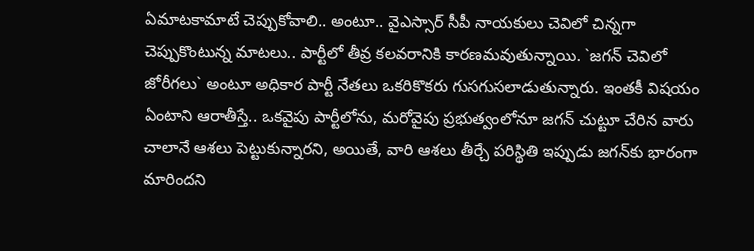ఏమాటకామాటే చెప్పుకోవాలి.. అంటూ.. వైఎస్సార్ సీపీ నాయ‌కులు చెవిలో చిన్న‌గా చెప్పుకొంటున్న మాట‌లు.. పార్టీలో తీవ్ర క‌ల‌వ‌రానికి కార‌ణ‌మ‌వుతున్నాయి. `జ‌గ‌న్ చెవిలో జోరీగ‌లు` అంటూ అధికార పార్టీ నేత‌లు ఒక‌రికొక‌రు గుస‌గుస‌లాడుతున్నారు. ఇంత‌కీ విష‌యం ఏంటాని ఆరాతీస్తే.. ఒక‌వైపు పార్టీలోను, మ‌రోవైపు ప్ర‌భుత్వంలోనూ జ‌గ‌న్ చుట్టూ చేరిన వారు చాలానే ఆశ‌లు పెట్టుకున్నార‌ని, అయితే, వారి ఆశ‌లు తీర్చే ప‌రిస్థితి ఇప్పుడు జ‌గ‌న్‌కు భారంగా మారింద‌ని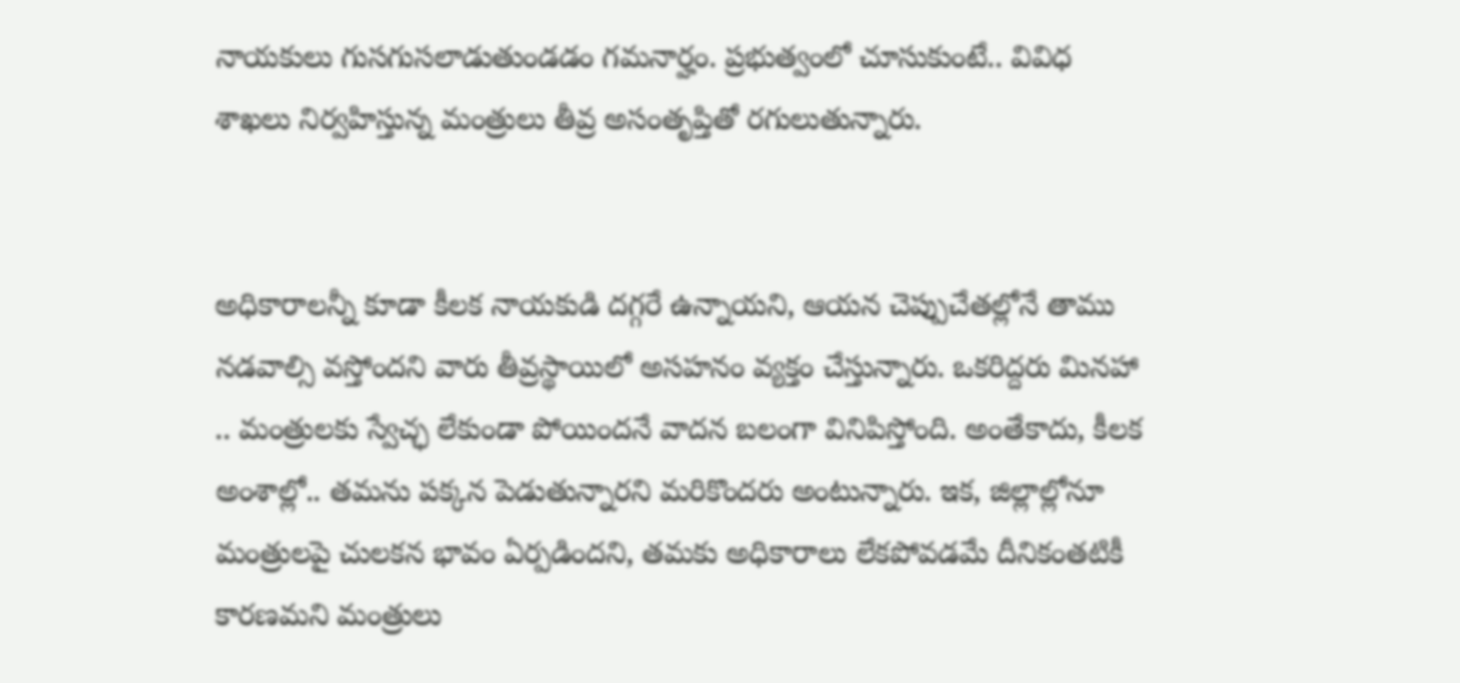నాయ‌కులు గుసగుస‌లాడుతుండ‌డం గ‌మ‌నార్హం. ప్ర‌భుత్వంలో చూసుకుంటే.. వివిధ శాఖ‌లు నిర్వ‌హిస్తున్న మంత్రులు తీవ్ర అసంతృప్తితో ర‌గులుతున్నారు.


అధికారాల‌న్నీ కూడా కీల‌క నాయ‌కుడి ద‌గ్గ‌రే ఉన్నాయ‌ని, ఆయ‌న చెప్పుచేత‌ల్లోనే తాము న‌డ‌వాల్సి వ‌స్తోంద‌ని వారు తీవ్ర‌స్థాయిలో అస‌హ‌నం వ్య‌క్తం చేస్తున్నారు. ఒక‌రిద్ద‌రు మిన‌హా .. మంత్రుల‌కు స్వేచ్ఛ లేకుండా పోయింద‌నే వాద‌న బ‌లంగా వినిపిస్తోంది. అంతేకాదు, కీల‌క అంశాల్లో.. త‌మ‌ను ప‌క్క‌న పెడుతున్నార‌ని మ‌రికొంద‌రు అంటున్నారు. ఇక‌, జిల్లాల్లోనూ మంత్రుల‌పై చుల‌కన భావం ఏర్ప‌డింద‌ని, త‌మ‌కు అధికారాలు లేక‌పోవ‌డ‌మే దీనికంత‌టికీ కార‌ణ‌మ‌ని మంత్రులు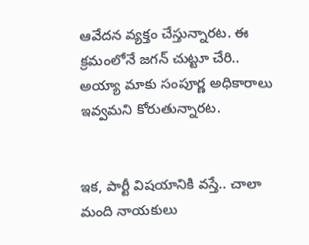ఆవేద‌న వ్య‌క్తం చేస్తున్నార‌ట‌. ఈ క్ర‌మంలోనే జ‌గ‌న్ చుట్టూ చేరి.. అయ్యా మాకు సంపూర్ణ అధికారాలు ఇవ్వ‌మ‌ని కోరుతున్నార‌ట‌.


ఇక‌, పార్టీ విష‌యానికి వ‌స్తే.. చాలా మంది నాయ‌కులు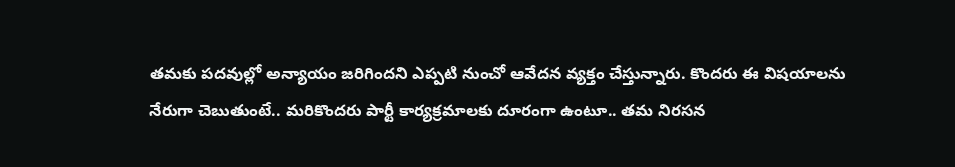త‌మ‌కు ప‌ద‌వుల్లో అన్యాయం జ‌రిగింద‌ని ఎప్ప‌టి నుంచో ఆవేద‌న వ్య‌క్తం చేస్తున్నారు. కొంద‌రు ఈ విష‌యాల‌ను నేరుగా చెబుతుంటే.. మ‌రికొంద‌రు పార్టీ కార్య‌క్ర‌మాల‌కు దూరంగా ఉంటూ.. త‌మ నిర‌స‌న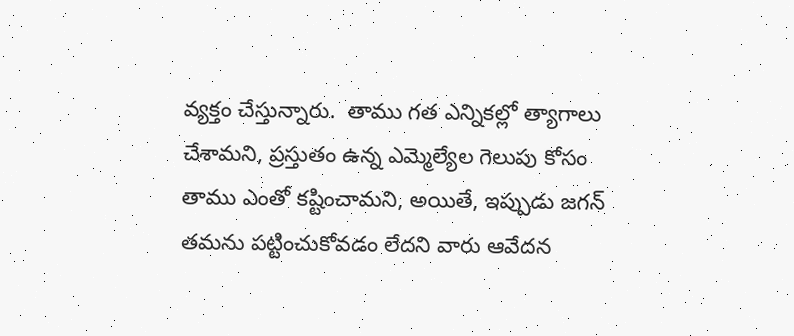వ్య‌క్తం చేస్తున్నారు.  తాము గ‌త ఎన్నిక‌ల్లో త్యాగాలు చేశామ‌ని, ప్ర‌స్తుతం ఉన్న ఎమ్మెల్యేల గెలుపు కోసం తాము ఎంతో క‌ష్టించామ‌ని, అయితే, ఇప్పుడు జ‌గ‌న్ త‌మ‌ను ప‌ట్టించుకోవ‌డం లేద‌ని వారు ఆవేద‌న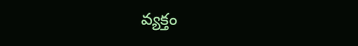వ్య‌క్తం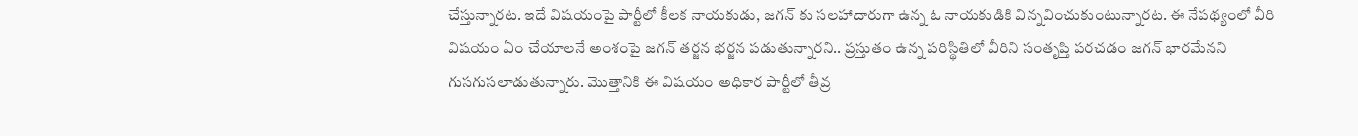చేస్తున్నార‌ట‌. ఇదే విష‌యంపై పార్టీలో కీల‌క నాయ‌కుడు, జ‌గ‌న్ కు స‌ల‌హాదారుగా ఉన్న ఓ నాయ‌కుడికి విన్న‌వించుకుంటున్నార‌ట‌. ఈ నేప‌థ్యంలో వీరి విష‌యం ఏం చేయాల‌నే అంశంపై జ‌గ‌న్ త‌ర్జ‌న భ‌ర్జ‌న ప‌డుతున్నార‌ని.. ప్ర‌స్తుతం ఉన్న ప‌రిస్థితిలో వీరిని సంతృప్తి ప‌ర‌చ‌డం జ‌గ‌న్ భార‌మేన‌ని గుస‌గుస‌లాడుతున్నారు. మొత్తానికి ఈ విష‌యం అధికార పార్టీలో తీవ్ర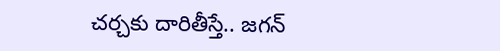చ‌ర్చ‌కు దారితీస్తే.. జ‌గ‌న్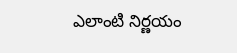ఎలాంటి నిర్ణ‌యం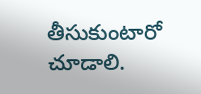తీసుకుంటారో చూడాలి.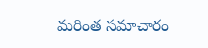మరింత సమాచారం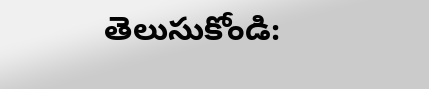తెలుసుకోండి: